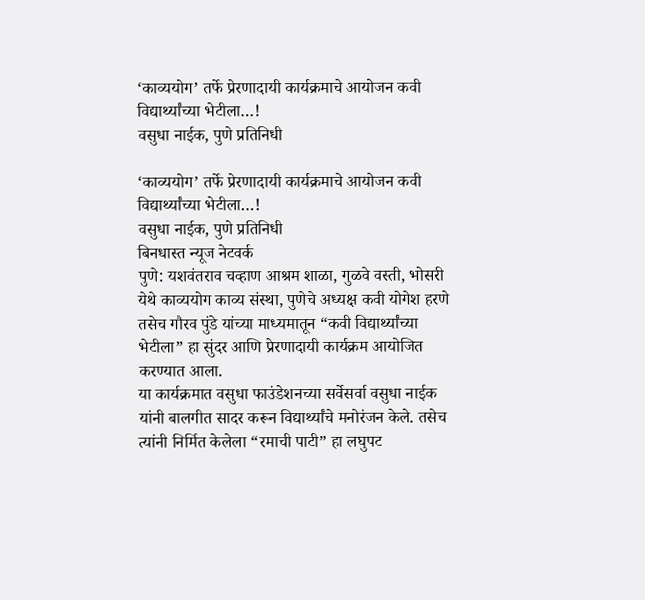‘काव्ययोग’ तर्फे प्रेरणादायी कार्यक्रमाचे आयोजन कवी विद्यार्थ्यांच्या भेटीला…!
वसुधा नाईक, पुणे प्रतिनिधी

‘काव्ययोग’ तर्फे प्रेरणादायी कार्यक्रमाचे आयोजन कवी विद्यार्थ्यांच्या भेटीला…!
वसुधा नाईक, पुणे प्रतिनिधी
बिनधास्त न्यूज नेटवर्क
पुणे: यशवंतराव चव्हाण आश्रम शाळा, गुळवे वस्ती, भोसरी येथे काव्ययोग काव्य संस्था, पुणेचे अध्यक्ष कवी योगेश हरणे तसेच गौरव पुंडे यांच्या माध्यमातून “कवी विद्यार्थ्यांच्या भेटीला” हा सुंदर आणि प्रेरणादायी कार्यक्रम आयोजित करण्यात आला.
या कार्यक्रमात वसुधा फाउंडेशनच्या सर्वेसर्वा वसुधा नाईक यांनी बालगीत सादर करून विद्यार्थ्यांचे मनोरंजन केले. तसेच त्यांनी निर्मित केलेला “रमाची पाटी” हा लघुपट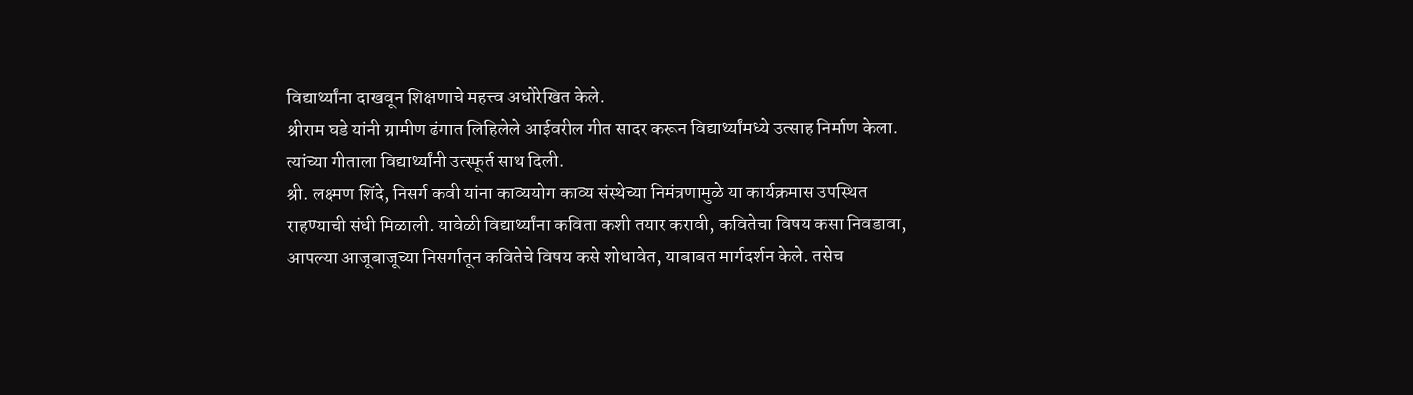विद्यार्थ्यांना दाखवून शिक्षणाचे महत्त्व अधोरेखित केले.
श्रीराम घडे यांनी ग्रामीण ढंगात लिहिलेले आईवरील गीत सादर करून विद्यार्थ्यांमध्ये उत्साह निर्माण केला. त्यांच्या गीताला विद्यार्थ्यांनी उत्स्फूर्त साथ दिली.
श्री. लक्ष्मण शिंदे, निसर्ग कवी यांना काव्ययोग काव्य संस्थेच्या निमंत्रणामुळे या कार्यक्रमास उपस्थित राहण्याची संधी मिळाली. यावेळी विद्यार्थ्यांना कविता कशी तयार करावी, कवितेचा विषय कसा निवडावा, आपल्या आजूबाजूच्या निसर्गातून कवितेचे विषय कसे शोधावेत, याबाबत मार्गदर्शन केले. तसेच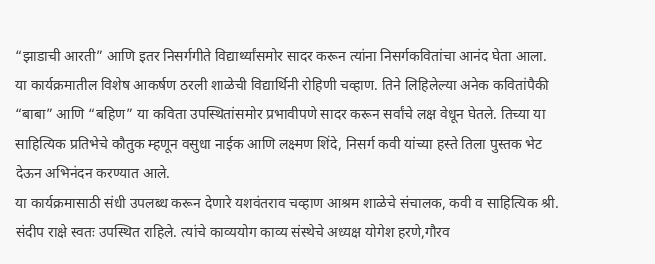“झाडाची आरती” आणि इतर निसर्गगीते विद्यार्थ्यांसमोर सादर करून त्यांना निसर्गकवितांचा आनंद घेता आला.
या कार्यक्रमातील विशेष आकर्षण ठरली शाळेची विद्यार्थिनी रोहिणी चव्हाण. तिने लिहिलेल्या अनेक कवितांपैकी “बाबा” आणि “बहिण” या कविता उपस्थितांसमोर प्रभावीपणे सादर करून सर्वांचे लक्ष वेधून घेतले. तिच्या या साहित्यिक प्रतिभेचे कौतुक म्हणून वसुधा नाईक आणि लक्ष्मण शिंदे, निसर्ग कवी यांच्या हस्ते तिला पुस्तक भेट देऊन अभिनंदन करण्यात आले.
या कार्यक्रमासाठी संधी उपलब्ध करून देणारे यशवंतराव चव्हाण आश्रम शाळेचे संचालक, कवी व साहित्यिक श्री. संदीप राक्षे स्वतः उपस्थित राहिले. त्यांचे काव्ययोग काव्य संस्थेचे अध्यक्ष योगेश हरणे,गौरव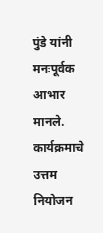पुंडे यांनी मनःपूर्वक आभार मानले.
कार्यक्रमाचे उत्तम नियोजन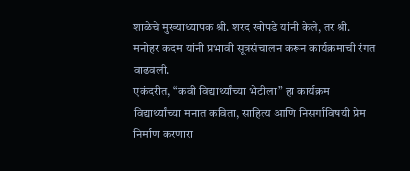शाळेचे मुख्याध्यापक श्री. शरद खोपडे यांनी केले, तर श्री. मनोहर कदम यांनी प्रभावी सूत्रसंचालन करून कार्यक्रमाची रंगत वाढवली.
एकंदरीत, “कवी विद्यार्थ्यांच्या भेटीला” हा कार्यक्रम विद्यार्थ्यांच्या मनात कविता, साहित्य आणि निसर्गाविषयी प्रेम निर्माण करणारा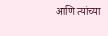आणि त्यांच्या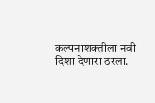कल्पनाशक्तीला नवी दिशा देणारा ठरला.